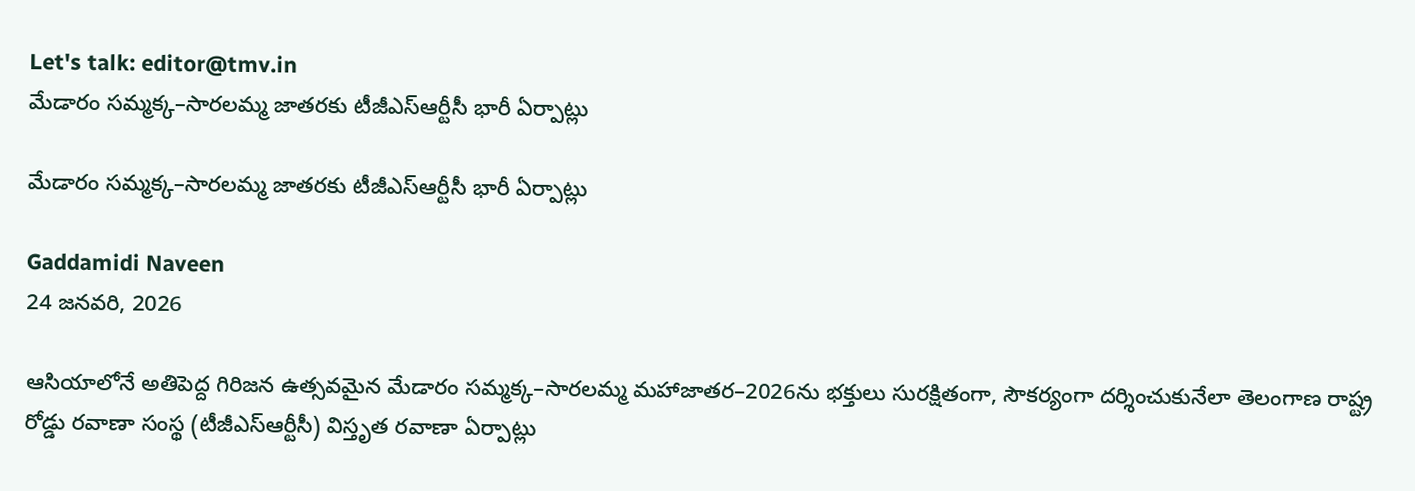Let's talk: editor@tmv.in
మేడారం సమ్మక్క–సారలమ్మ జాతరకు టీజీఎస్‌ఆర్టీసీ భారీ ఏర్పాట్లు

మేడారం సమ్మక్క–సారలమ్మ జాతరకు టీజీఎస్‌ఆర్టీసీ భారీ ఏర్పాట్లు

Gaddamidi Naveen
24 జనవరి, 2026

ఆసియాలోనే అతిపెద్ద గిరిజన ఉత్సవమైన మేడారం సమ్మక్క–సారలమ్మ మహాజాతర–2026ను భక్తులు సురక్షితంగా, సౌకర్యంగా దర్శించుకునేలా తెలంగాణ రాష్ట్ర రోడ్డు రవాణా సంస్థ (టీజీఎస్‌ఆర్టీసీ) విస్తృత రవాణా ఏర్పాట్లు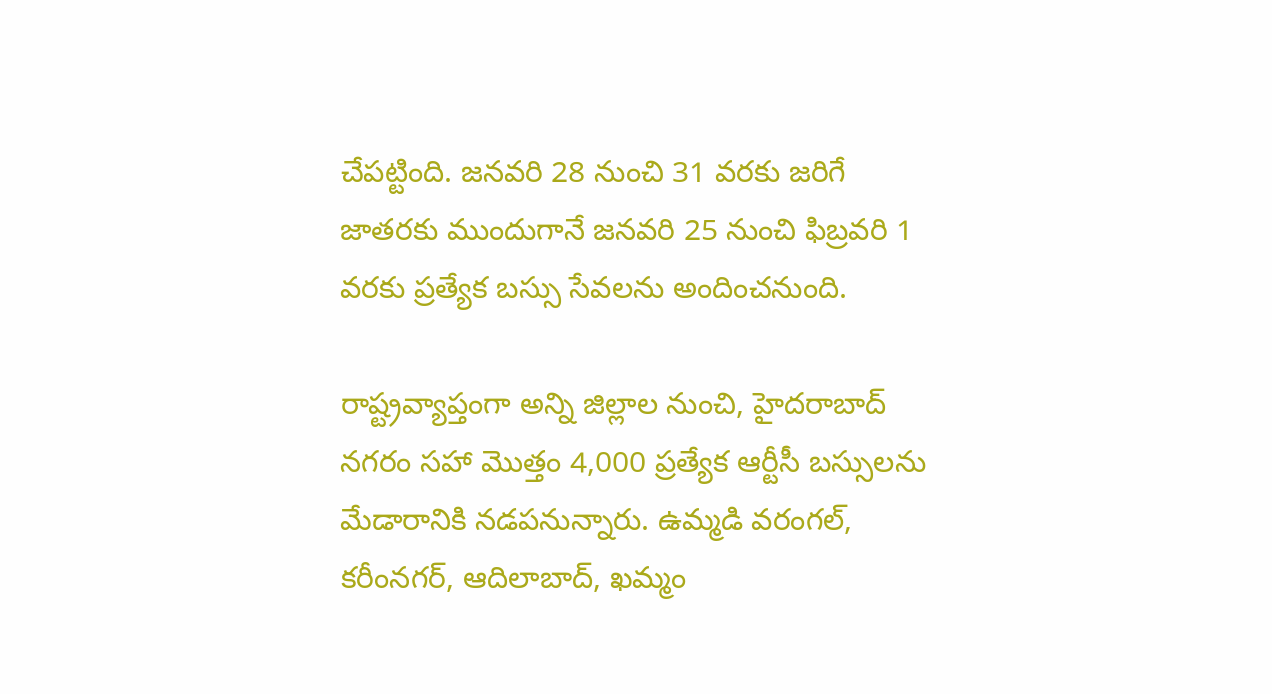చేపట్టింది. జనవరి 28 నుంచి 31 వరకు జరిగే జాతరకు ముందుగానే జనవరి 25 నుంచి ఫిబ్రవరి 1 వరకు ప్రత్యేక బస్సు సేవలను అందించనుంది.

రాష్ట్రవ్యాప్తంగా అన్ని జిల్లాల నుంచి, హైదరాబాద్‌ నగరం సహా మొత్తం 4,000 ప్రత్యేక ఆర్టీసీ బస్సులను మేడారానికి నడపనున్నారు. ఉమ్మడి వరంగల్‌, కరీంనగర్‌, ఆదిలాబాద్‌, ఖమ్మం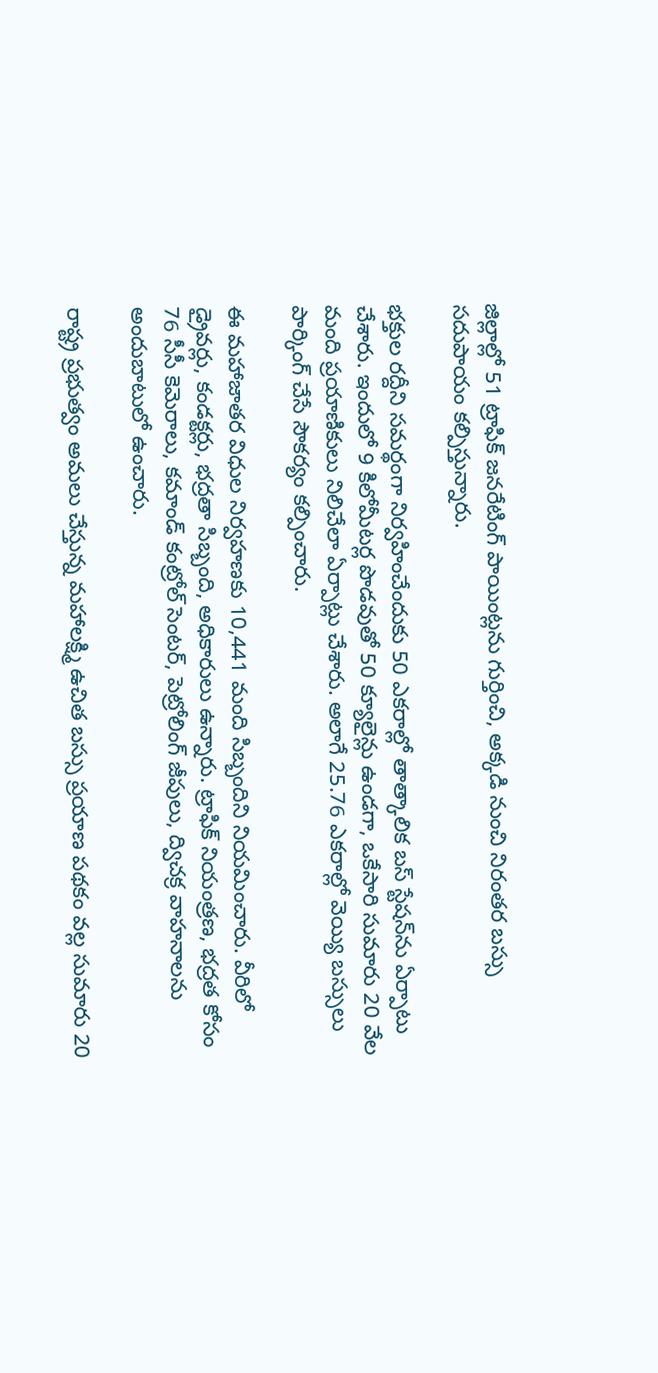జిల్లాల్లో 51 ట్రాఫిక్‌ జనరేటింగ్‌ పాయింట్లను గుర్తించి, అక్కడి నుంచి నిరంతర బస్సు సదుపాయం కల్పిస్తున్నారు.

భక్తుల రద్దీని సమర్థంగా నిర్వహించేందుకు 50 ఎకరాల్లో తాత్కాలిక బస్‌ స్టేషన్‌ను ఏర్పాటు చేశారు. ఇందులో 9 కిలోమీటర్ల పొడవుతో 50 క్యూలైన్లు ఉండగా, ఒకేసారి సుమారు 20 వేల మంది ప్రయాణికులు నిలిచేలా ఏర్పాట్లు చేశారు. అలాగే 25.76 ఎకరాల్లో వెయ్యి బస్సులు పార్కింగ్‌ చేసే సౌకర్యం కల్పించారు.

ఈ మహాజాతర విధుల నిర్వహణకు 10,441 మంది సిబ్బందిని నియమించారు. వీరిలో డ్రైవర్లు, కండక్టర్లు, భద్రతా సిబ్బంది, అధికారులు ఉన్నారు. ట్రాఫిక్‌ నియంత్రణ, భద్రత కోసం 76 సీసీ కెమెరాలు, కమాండ్‌ కంట్రోల్‌ సెంటర్‌, పెట్రోలింగ్‌ జీపులు, ద్విచక్ర వాహనాలను అందుబాటులో ఉంచారు.

రాష్ట్ర ప్రభుత్వం అమలు చేస్తున్న మహాలక్ష్మి ఉచిత బస్సు ప్రయాణ పథకం వల్ల సుమారు 20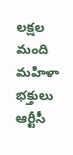లక్షల మంది మహిళా భక్తులు ఆర్టీసీ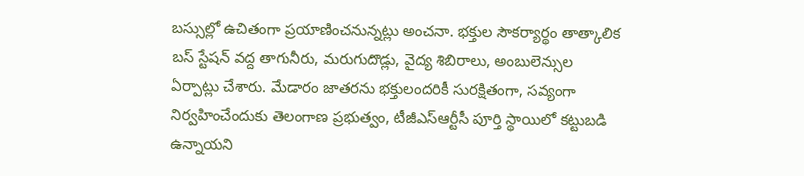బస్సుల్లో ఉచితంగా ప్రయాణించనున్నట్లు అంచనా. భక్తుల సౌకర్యార్థం తాత్కాలిక బస్‌ స్టేషన్‌ వద్ద తాగునీరు, మరుగుదొడ్లు, వైద్య శిబిరాలు, అంబులెన్సుల ఏర్పాట్లు చేశారు. మేడారం జాతరను భక్తులందరికీ సురక్షితంగా, సవ్యంగా నిర్వహించేందుకు తెలంగాణ ప్రభుత్వం, టీజీఎస్‌ఆర్టీసీ పూర్తి స్థాయిలో కట్టుబడి ఉన్నాయని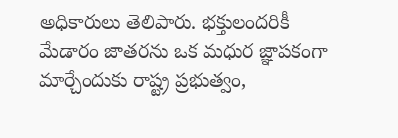అధికారులు తెలిపారు. భక్తులందరికీ మేడారం జాతరను ఒక మధుర జ్ఞాపకంగా మార్చేందుకు రాష్ట్ర ప్ర‌భుత్వం,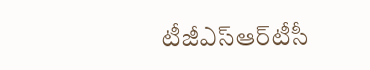టీజీఎస్‌ఆర్‌టీసీ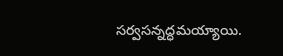సర్వసన్నద్ధమయ్యాయి.